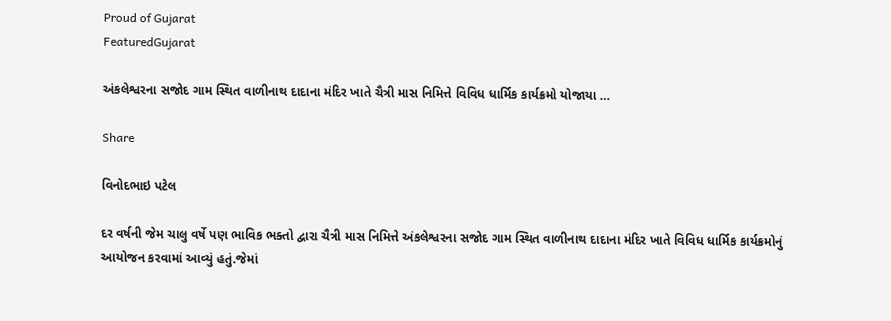Proud of Gujarat
FeaturedGujarat

અંકલેશ્વરના સજોદ ગામ સ્થિત વાળીનાથ દાદાના મંદિર ખાતે ચૈત્રી માસ નિમિત્તે વિવિધ ધાર્મિક કાર્યક્રમો યોજાયા …

Share

વિનોદભાઇ પટેલ

દર વર્ષની જેમ ચાલુ વર્ષે પણ ભાવિક ભક્તો દ્વારા ચૈત્રી માસ નિમિત્તે અંકલેશ્વરના સજોદ ગામ સ્થિત વાળીનાથ દાદાના મંદિર ખાતે વિવિધ ધાર્મિક કાર્યક્રમોનું આયોજન કરવામાં આવ્યું હતું.જેમાં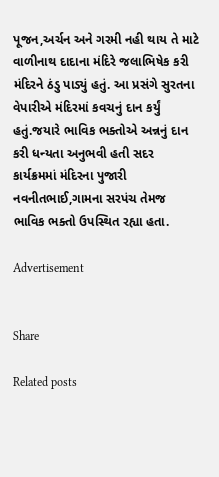પૂજન,અર્ચન અને ગરમી નહી થાય તે માટે વાળીનાથ દાદાના મંદિરે જલાભિષેક કરી મંદિરને ઠંડુ પાડ્યું હતું. આ પ્રસંગે સુરતના વેપારીએ મંદિરમાં કવચનું દાન કર્યું હતું.જયારે ભાવિક ભક્તોએ અન્નનું દાન કરી ધન્યતા અનુભવી હતી સદર કાર્યક્રમમાં મંદિરના પુજારી નવનીતભાઈ,ગામના સરપંચ તેમજ ભાવિક ભક્તો ઉપસ્થિત રહ્યા હતા.

Advertisement


Share

Related posts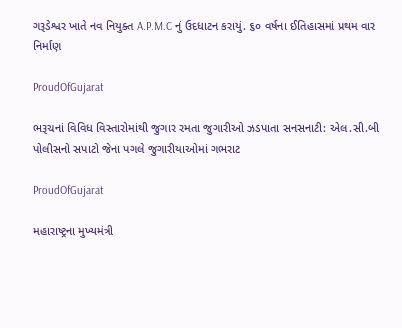ગરૂડેશ્વર ખાતે નવ નિયુક્ત A.P.M.C નું ઉદધાટન કરાયું. ૬૦ વર્ષના ઈતિહાસમાં પ્રથમ વાર નિર્માણ

ProudOfGujarat

ભરૂચનાં વિવિધ વિસ્તારોમાંથી જુગાર રમતા જુગારીઓ ઝડપાતા સનસનાટી: એલ.સી.બી પોલીસનો સપાટો જેના પગલે જુગારીયાઓમાં ગભરાટ

ProudOfGujarat

મહારાષ્ટ્રના મુખ્યમંત્રી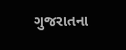ગુજરાતના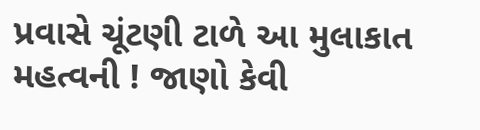પ્રવાસે ચૂંટણી ટાળે આ મુલાકાત મહત્વની ! જાણો કેવી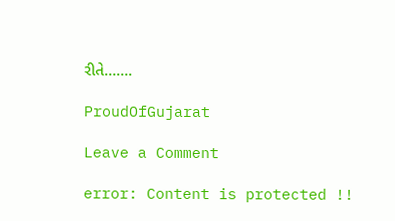રીતે…….

ProudOfGujarat

Leave a Comment

error: Content is protected !!